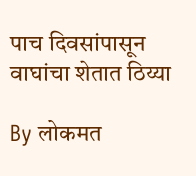पाच दिवसांपासून वाघांचा शेतात ठिय्या

By लोकमत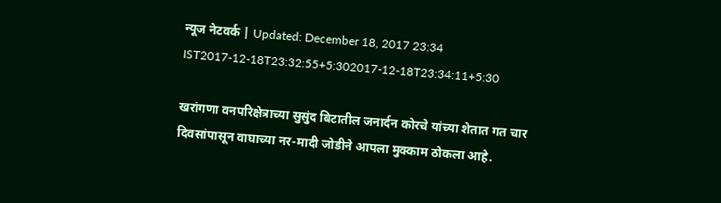न्यूज नेटवर्क | Updated: December 18, 2017 23:34 IST2017-12-18T23:32:55+5:302017-12-18T23:34:11+5:30

खरांगणा वनपरिक्षेत्राच्या सुसुंद बिटातील जनार्दन कोरचे यांच्या शेतात गत चार दिवसांपासून वाघाच्या नर-मादी जोडीने आपला मुक्काम ठोकला आहे.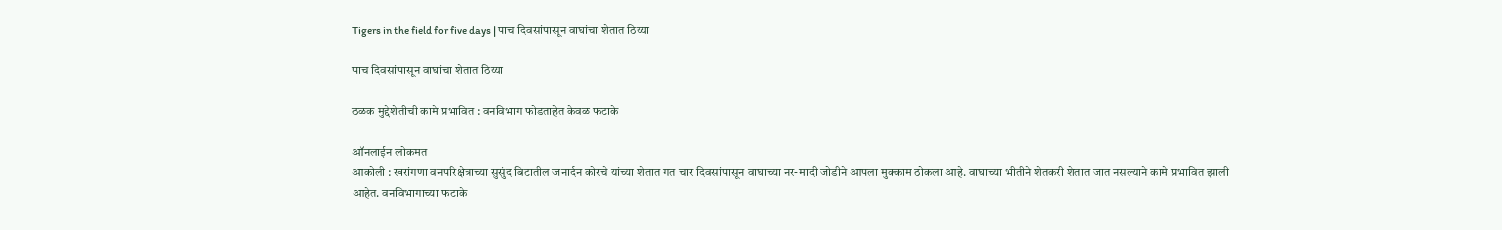Tigers in the field for five days | पाच दिवसांपासून वाघांचा शेतात ठिय्या

पाच दिवसांपासून वाघांचा शेतात ठिय्या

ठळक मुद्देशेतीची कामे प्रभावित : वनविभाग फोडताहेत केवळ फटाके

ऑनलाईन लोकमत
आकोली : खरांगणा वनपरिक्षेत्राच्या सुसुंद बिटातील जनार्दन कोरचे यांच्या शेतात गत चार दिवसांपासून वाघाच्या नर-मादी जोडीने आपला मुक्काम ठोकला आहे. वाघाच्या भीतीने शेतकरी शेतात जात नसल्याने कामे प्रभावित झाली आहेत. वनविभागाच्या फटाके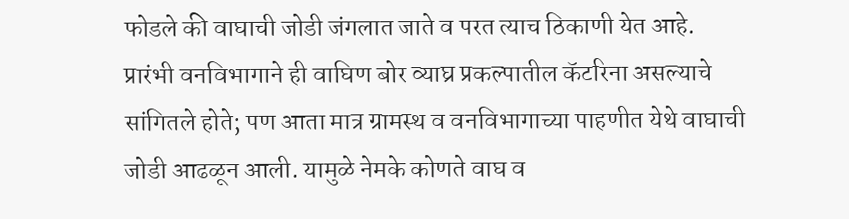फोडले की वाघाची जोडी जंगलात जाते व परत त्याच ठिकाणी येत आहे.
प्रारंभी वनविभागाने ही वाघिण बोर व्याघ्र प्रकल्पातील कॅटरिना असल्याचे सांगितले होते; पण आता मात्र ग्रामस्थ व वनविभागाच्या पाहणीत येथे वाघाची जोडी आढळून आली. यामुळे नेमके कोणते वाघ व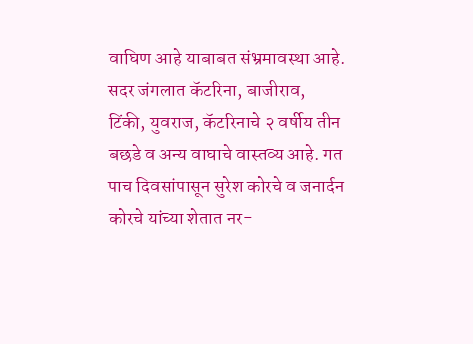वाघिण आहे याबाबत संभ्रमावस्था आहे. सदर जंगलात कॅटरिना, बाजीराव, टिंकी, युवराज, कॅटरिनाचे २ वर्षीय तीन बछडे व अन्य वाघाचे वास्तव्य आहे. गत पाच दिवसांपासून सुरेश कोरचे व जनार्दन कोरचे यांच्या शेतात नर-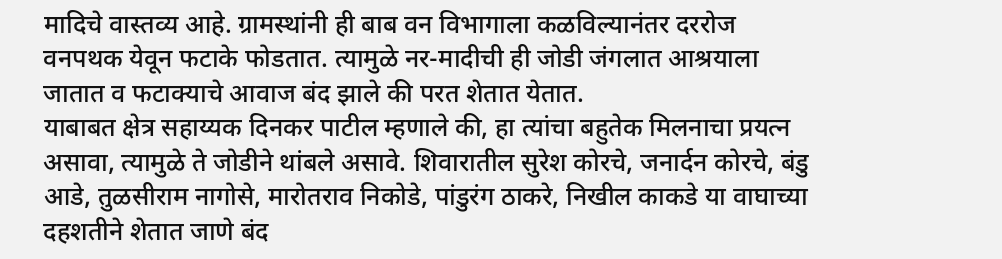मादिचे वास्तव्य आहे. ग्रामस्थांनी ही बाब वन विभागाला कळविल्यानंतर दररोज वनपथक येवून फटाके फोडतात. त्यामुळे नर-मादीची ही जोडी जंगलात आश्रयाला जातात व फटाक्याचे आवाज बंद झाले की परत शेतात येतात.
याबाबत क्षेत्र सहाय्यक दिनकर पाटील म्हणाले की, हा त्यांचा बहुतेक मिलनाचा प्रयत्न असावा, त्यामुळे ते जोडीने थांबले असावे. शिवारातील सुरेश कोरचे, जनार्दन कोरचे, बंडु आडे, तुळसीराम नागोसे, मारोतराव निकोडे, पांडुरंग ठाकरे, निखील काकडे या वाघाच्या दहशतीने शेतात जाणे बंद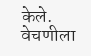केले. वेचणीला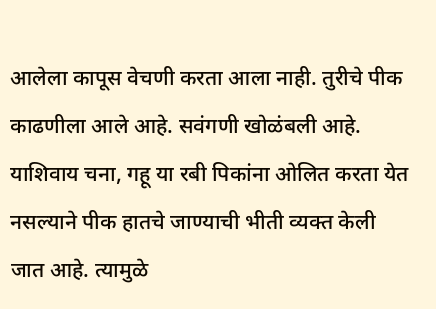आलेला कापूस वेचणी करता आला नाही. तुरीचे पीक काढणीला आले आहे. सवंगणी खोळंबली आहे. याशिवाय चना, गहू या रबी पिकांना ओलित करता येत नसल्याने पीक हातचे जाण्याची भीती व्यक्त केली जात आहे. त्यामुळे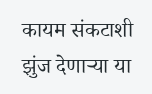कायम संकटाशी झुंज देणाऱ्या या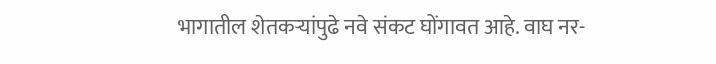भागातील शेतकऱ्यांपुढे नवे संकट घोंगावत आहे. वाघ नर-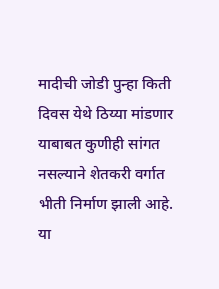मादीची जोडी पुन्हा किती दिवस येथे ठिय्या मांडणार याबाबत कुणीही सांगत नसल्याने शेतकरी वर्गात भीती निर्माण झाली आहे. या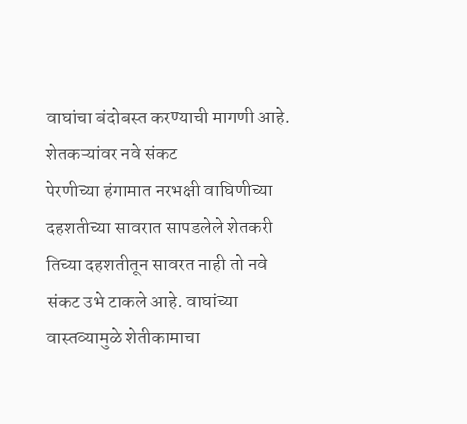वाघांचा बंदोबस्त करण्याची मागणी आहे.
शेतकऱ्यांवर नवे संकट
पेरणीच्या हंगामात नरभक्षी वाघिणीच्या दहशतीच्या सावरात सापडलेले शेतकरी तिच्या दहशतीतून सावरत नाही तो नवे संकट उभे टाकले आहे. वाघांच्या वास्तव्यामुळे शेतीकामाचा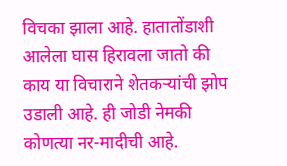विचका झाला आहे. हातातोंडाशी आलेला घास हिरावला जातो की काय या विचाराने शेतकऱ्यांची झोप उडाली आहे. ही जोडी नेमकी कोणत्या नर-मादीची आहे.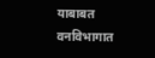याबाबत वनविभागात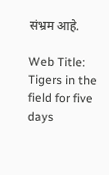संभ्रम आहे.

Web Title: Tigers in the field for five days